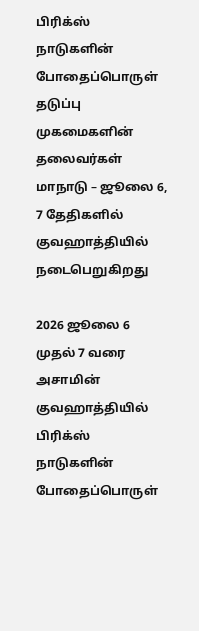பிரிக்ஸ் நாடுகளின் போதைப்பொருள் தடுப்பு முகமைகளின் தலைவர்கள் மாநாடு – ஜூலை 6, 7 தேதிகளில் குவஹாத்தியில் நடைபெறுகிறது

2026 ஜூலை 6 முதல் 7 வரை அசாமின் குவஹாத்தியில் பிரிக்ஸ் நாடுகளின் போதைப்பொருள்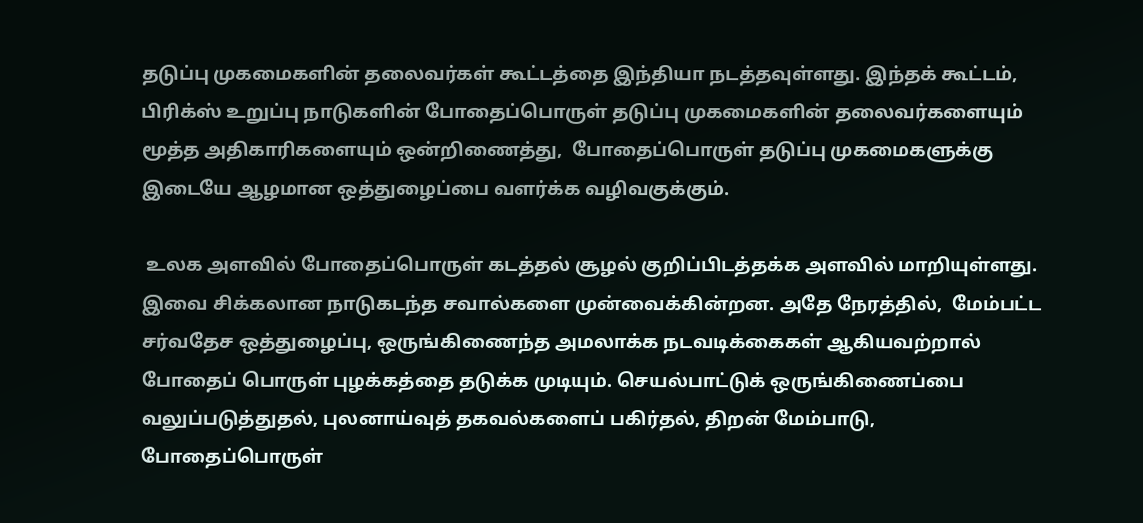தடுப்பு முகமைகளின் தலைவர்கள் கூட்டத்தை இந்தியா நடத்தவுள்ளது. இந்தக் கூட்டம், பிரிக்ஸ் உறுப்பு நாடுகளின் போதைப்பொருள் தடுப்பு முகமைகளின் தலைவர்களையும் மூத்த அதிகாரிகளையும் ஒன்றிணைத்து,  போதைப்பொருள் தடுப்பு முகமைகளுக்கு இடையே ஆழமான ஒத்துழைப்பை வளர்க்க வழிவகுக்கும்.

 உலக அளவில் போதைப்பொருள் கடத்தல் சூழல் குறிப்பிடத்தக்க அளவில் மாறியுள்ளது. இவை சிக்கலான நாடுகடந்த சவால்களை முன்வைக்கின்றன. அதே நேரத்தில்,  மேம்பட்ட சர்வதேச ஒத்துழைப்பு, ஒருங்கிணைந்த அமலாக்க நடவடிக்கைகள் ஆகியவற்றால் போதைப் பொருள் புழக்கத்தை தடுக்க முடியும். செயல்பாட்டுக் ஒருங்கிணைப்பை வலுப்படுத்துதல், புலனாய்வுத் தகவல்களைப் பகிர்தல், திறன் மேம்பாடு, போதைப்பொருள்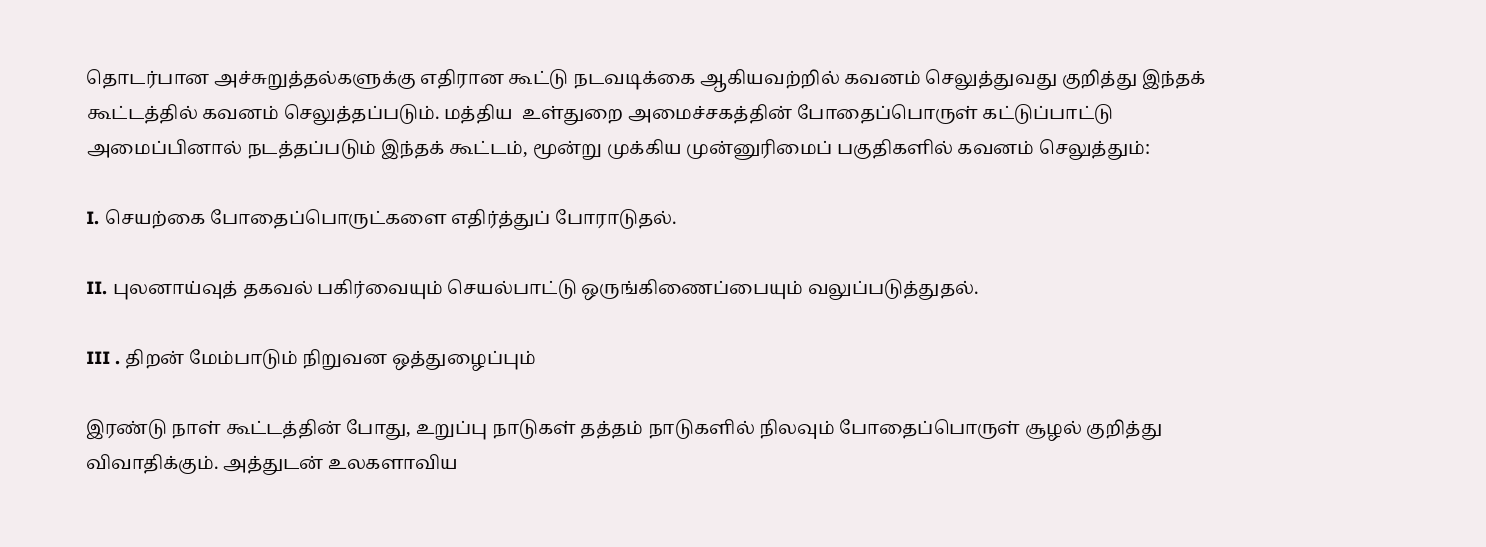தொடர்பான அச்சுறுத்தல்களுக்கு எதிரான கூட்டு நடவடிக்கை ஆகியவற்றில் கவனம் செலுத்துவது குறித்து இந்தக் கூட்டத்தில் கவனம் செலுத்தப்படும். மத்திய  உள்துறை அமைச்சகத்தின் போதைப்பொருள் கட்டுப்பாட்டு அமைப்பினால் நடத்தப்படும் இந்தக் கூட்டம், மூன்று முக்கிய முன்னுரிமைப் பகுதிகளில் கவனம் செலுத்தும்:

I. செயற்கை போதைப்பொருட்களை எதிர்த்துப் போராடுதல்.

II. புலனாய்வுத் தகவல் பகிர்வையும் செயல்பாட்டு ஒருங்கிணைப்பையும் வலுப்படுத்துதல்.

III . திறன் மேம்பாடும் நிறுவன ஒத்துழைப்பும்

இரண்டு நாள் கூட்டத்தின் போது, உறுப்பு நாடுகள் தத்தம் நாடுகளில் நிலவும் போதைப்பொருள் சூழல் குறித்து விவாதிக்கும். அத்துடன் உலகளாவிய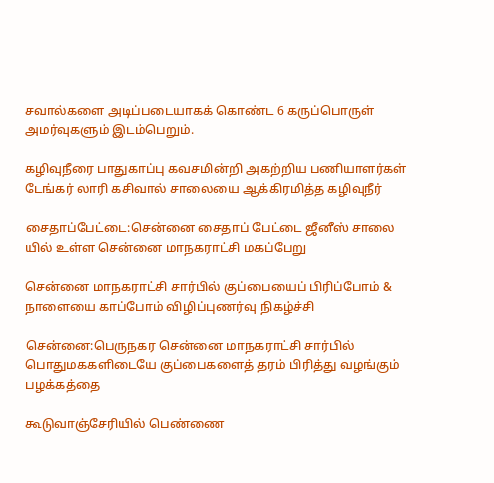சவால்களை அடிப்படையாகக் கொண்ட 6 கருப்பொருள் அமர்வுகளும் இடம்பெறும்.

கழிவுநீரை பாதுகாப்பு கவசமின்றி அகற்றிய பணியாளர்கள் டேங்கர் லாரி கசிவால் சாலையை ஆக்கிரமித்த கழிவுநீர்

சைதாப்பேட்டை:சென்னை சைதாப் பேட்டை ஜீனீஸ் சாலை யில் உள்ள சென்னை மாநகராட்சி மகப்பேறு

சென்னை மாநகராட்சி சார்பில் குப்பையைப் பிரிப்போம் & நாளையை காப்போம் விழிப்புணர்வு நிகழ்ச்சி

சென்னை:பெருநகர சென்னை மாநகராட்சி சார்பில் பொதுமககளிடையே குப்பைகளைத் தரம் பிரித்து வழங்கும் பழக்கத்தை

கூடுவாஞ்சேரியில் பெண்ணை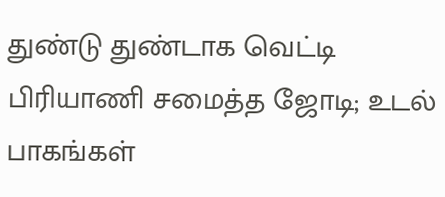துண்டு துண்டாக வெட்டி பிரியாணி சமைத்த ஜோடி; உடல் பாகங்கள்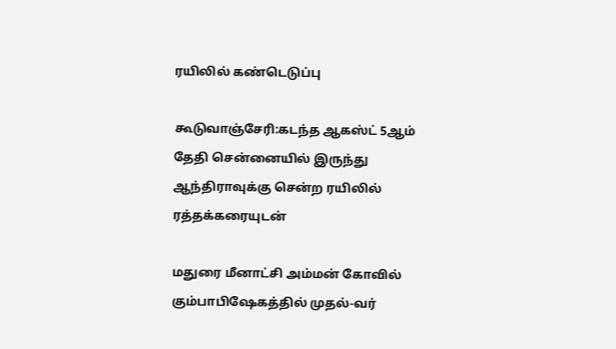ரயிலில் கண்டெடுப்பு

கூடுவாஞ்சேரி:கடந்த ஆகஸ்ட் 5ஆம் தேதி சென்னையில் இருந்து ஆந்திராவுக்கு சென்ற ரயிலில் ரத்தக்கரையுடன்

மதுரை மீனாட்சி அம்மன் கோவில் கும்பாபிஷேகத்தில் முதல்-வர்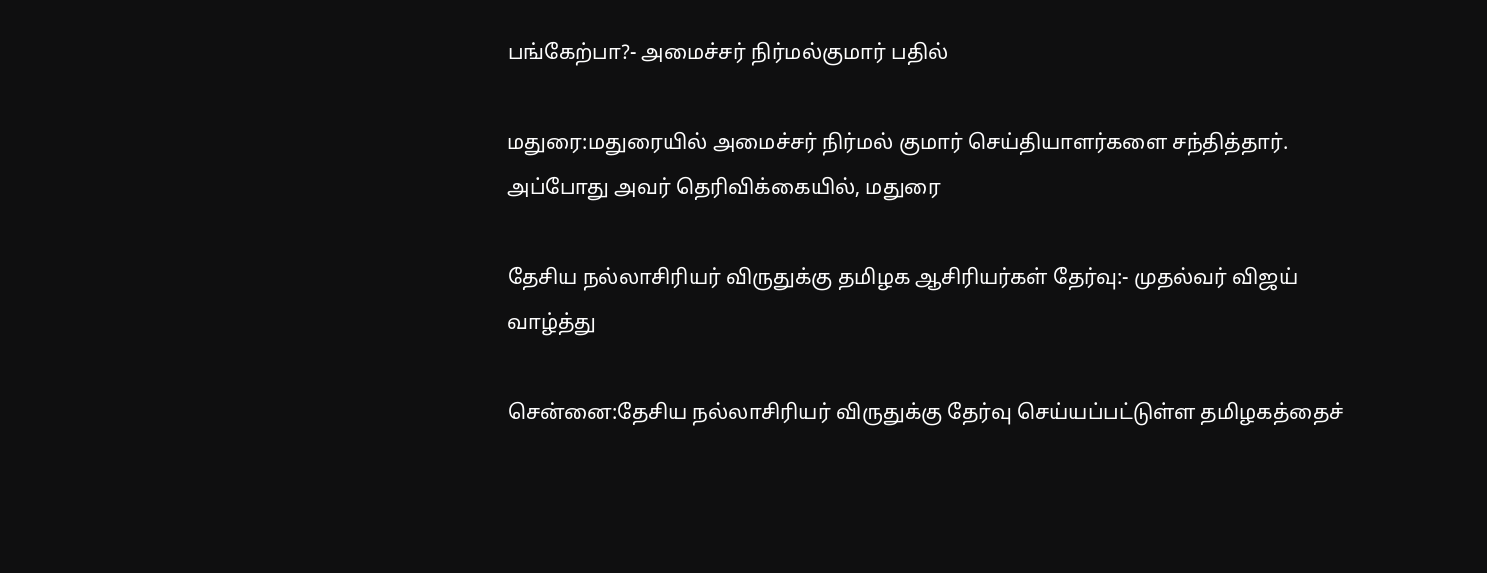பங்கேற்பா?- அமைச்சர் நிர்மல்குமார் பதில்

மதுரை:மதுரையில் அமைச்சர் நிர்மல் குமார் செய்தியாளர்களை சந்தித்தார். அப்போது அவர் தெரிவிக்கையில், மதுரை

தேசிய நல்லாசிரியர் விருதுக்கு தமிழக ஆசிரியர்கள் தேர்வு:- முதல்வர் விஜய் வாழ்த்து

சென்னை:தேசிய நல்லாசிரியர் விருதுக்கு தேர்வு செய்யப்பட்டுள்ள தமிழகத்தைச்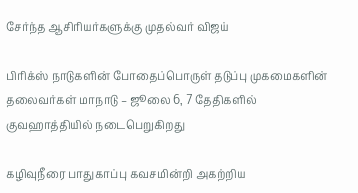சேர்ந்த ஆசிரியர்களுக்கு முதல்வர் விஜய்

பிரிக்ஸ் நாடுகளின் போதைப்பொருள் தடுப்பு முகமைகளின் தலைவர்கள் மாநாடு – ஜூலை 6, 7 தேதிகளில் குவஹாத்தியில் நடைபெறுகிறது

கழிவுநீரை பாதுகாப்பு கவசமின்றி அகற்றிய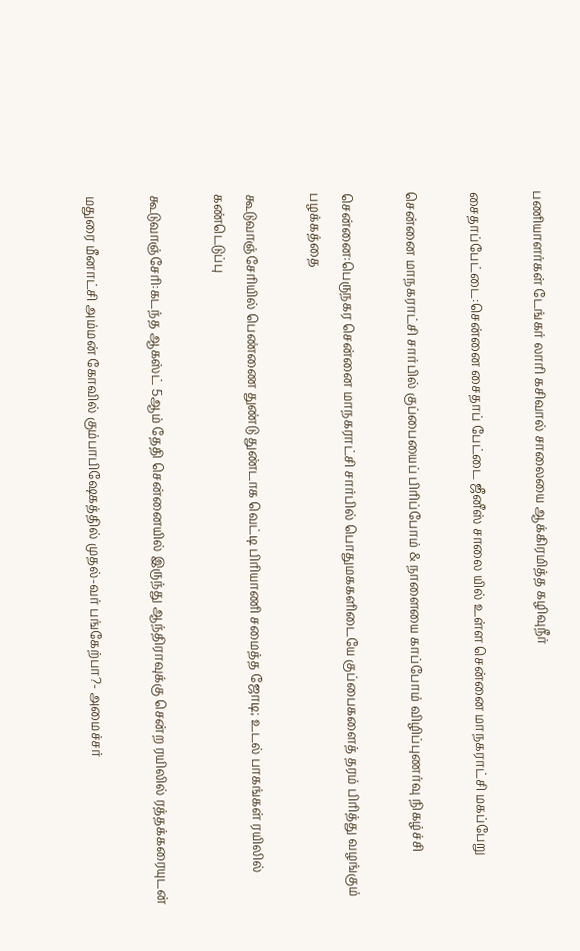பணியாளர்கள் டேங்கர் லாரி கசிவால் சாலையை ஆக்கிரமித்த கழிவுநீர்

சைதாப்பேட்டை:சென்னை சைதாப் பேட்டை ஜீனீஸ் சாலை யில் உள்ள சென்னை மாநகராட்சி மகப்பேறு

சென்னை மாநகராட்சி சார்பில் குப்பையைப் பிரிப்போம் & நாளையை காப்போம் விழிப்புணர்வு நிகழ்ச்சி

சென்னை:பெருநகர சென்னை மாநகராட்சி சார்பில் பொதுமககளிடையே குப்பைகளைத் தரம் பிரித்து வழங்கும் பழக்கத்தை

கூடுவாஞ்சேரியில் பெண்ணை துண்டு துண்டாக வெட்டி பிரியாணி சமைத்த ஜோடி; உடல் பாகங்கள் ரயிலில் கண்டெடுப்பு

கூடுவாஞ்சேரி:கடந்த ஆகஸ்ட் 5ஆம் தேதி சென்னையில் இருந்து ஆந்திராவுக்கு சென்ற ரயிலில் ரத்தக்கரையுடன்

மதுரை மீனாட்சி அம்மன் கோவில் கும்பாபிஷேகத்தில் முதல்-வர் பங்கேற்பா?- அமைச்சர்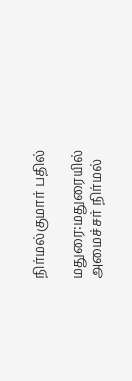நிர்மல்குமார் பதில்

மதுரை:மதுரையில் அமைச்சர் நிர்மல்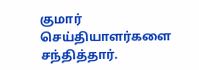குமார் செய்தியாளர்களை சந்தித்தார்.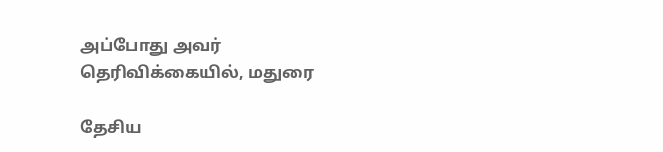அப்போது அவர் தெரிவிக்கையில், மதுரை

தேசிய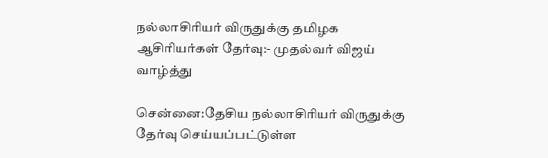நல்லாசிரியர் விருதுக்கு தமிழக ஆசிரியர்கள் தேர்வு:- முதல்வர் விஜய் வாழ்த்து

சென்னை:தேசிய நல்லாசிரியர் விருதுக்கு தேர்வு செய்யப்பட்டுள்ள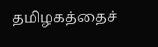தமிழகத்தைச்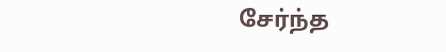சேர்ந்த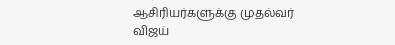ஆசிரியர்களுக்கு முதல்வர் விஜய்